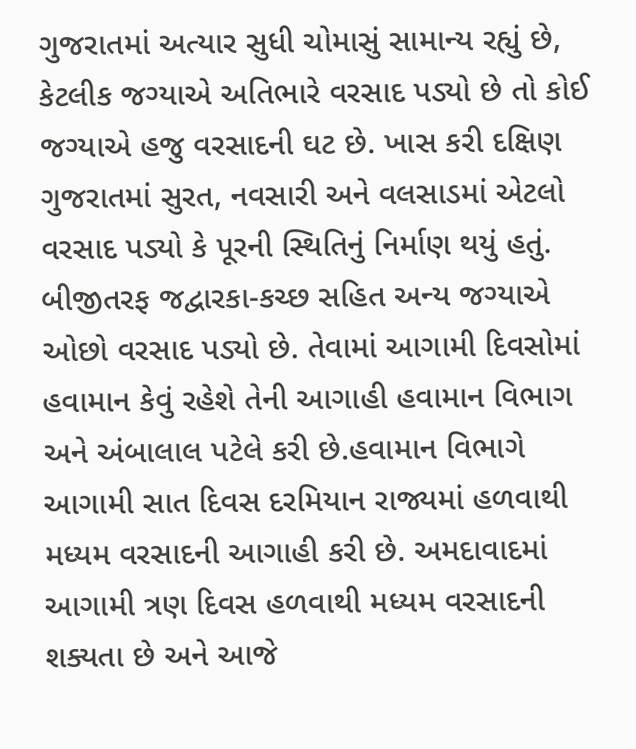ગુજરાતમાં અત્યાર સુધી ચોમાસું સામાન્ય રહ્યું છે, કેટલીક જગ્યાએ અતિભારે વરસાદ પડ્યો છે તો કોઈ જગ્યાએ હજુ વરસાદની ઘટ છે. ખાસ કરી દક્ષિણ ગુજરાતમાં સુરત, નવસારી અને વલસાડમાં એટલો વરસાદ પડ્યો કે પૂરની સ્થિતિનું નિર્માણ થયું હતું. બીજીતરફ જદ્વારકા-કચ્છ સહિત અન્ય જગ્યાએ ઓછો વરસાદ પડ્યો છે. તેવામાં આગામી દિવસોમાં હવામાન કેવું રહેશે તેની આગાહી હવામાન વિભાગ અને અંબાલાલ પટેલે કરી છે.હવામાન વિભાગે આગામી સાત દિવસ દરમિયાન રાજ્યમાં હળવાથી મધ્યમ વરસાદની આગાહી કરી છે. અમદાવાદમાં આગામી ત્રણ દિવસ હળવાથી મધ્યમ વરસાદની શક્યતા છે અને આજે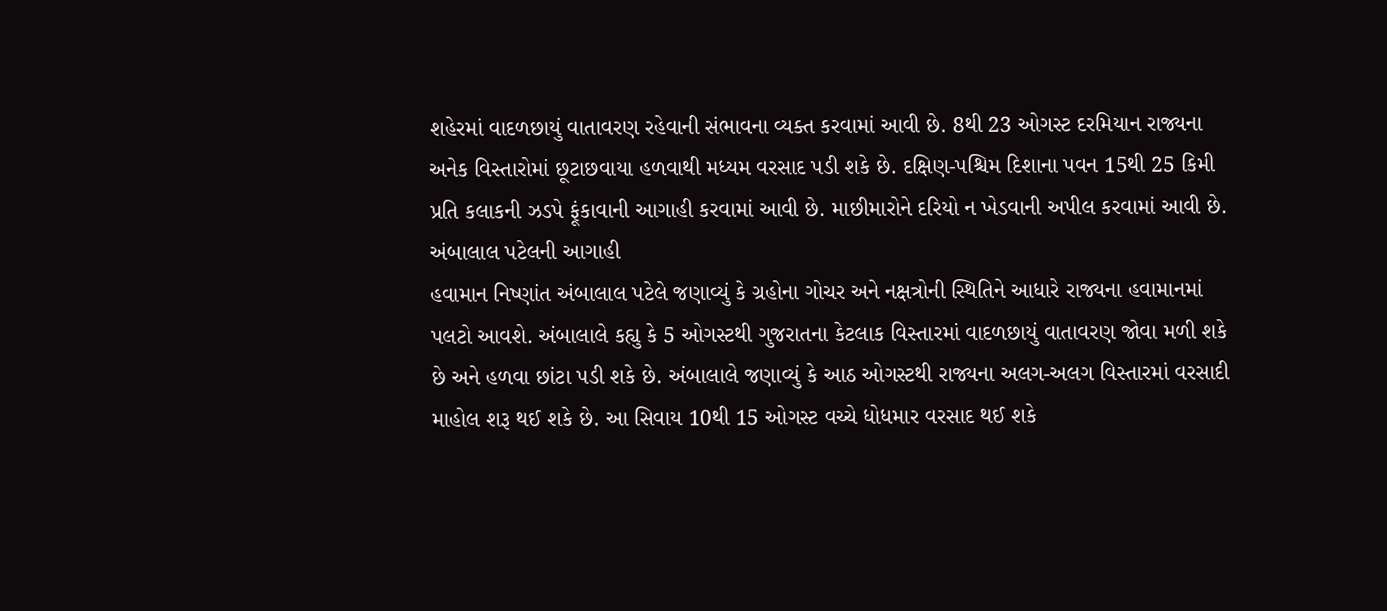શહેરમાં વાદળછાયું વાતાવરણ રહેવાની સંભાવના વ્યક્ત કરવામાં આવી છે. 8થી 23 ઓગસ્ટ દરમિયાન રાજ્યના અનેક વિસ્તારોમાં છૂટાછવાયા હળવાથી મધ્યમ વરસાદ પડી શકે છે. દક્ષિણ-પશ્ચિમ દિશાના પવન 15થી 25 કિમી પ્રતિ કલાકની ઝડપે ફૂંકાવાની આગાહી કરવામાં આવી છે. માછીમારોને દરિયો ન ખેડવાની અપીલ કરવામાં આવી છે.
અંબાલાલ પટેલની આગાહી
હવામાન નિષ્ણાંત અંબાલાલ પટેલે જણાવ્યું કે ગ્રહોના ગોચર અને નક્ષત્રોની સ્થિતિને આધારે રાજ્યના હવામાનમાં પલટો આવશે. અંબાલાલે કહ્યુ કે 5 ઓગસ્ટથી ગુજરાતના કેટલાક વિસ્તારમાં વાદળછાયું વાતાવરણ જોવા મળી શકે છે અને હળવા છાંટા પડી શકે છે. અંબાલાલે જણાવ્યું કે આઠ ઓગસ્ટથી રાજ્યના અલગ-અલગ વિસ્તારમાં વરસાદી માહોલ શરૂ થઈ શકે છે. આ સિવાય 10થી 15 ઓગસ્ટ વચ્ચે ધોધમાર વરસાદ થઈ શકે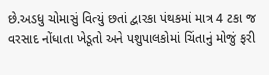છે.અડધુ ચોમાસું વિત્યું છતાં દ્વારકા પંથકમાં માત્ર 4 ટકા જ વરસાદ નોંધાતા ખેડૂતો અને પશુપાલકોમાં ચિંતાનું મોજું ફરી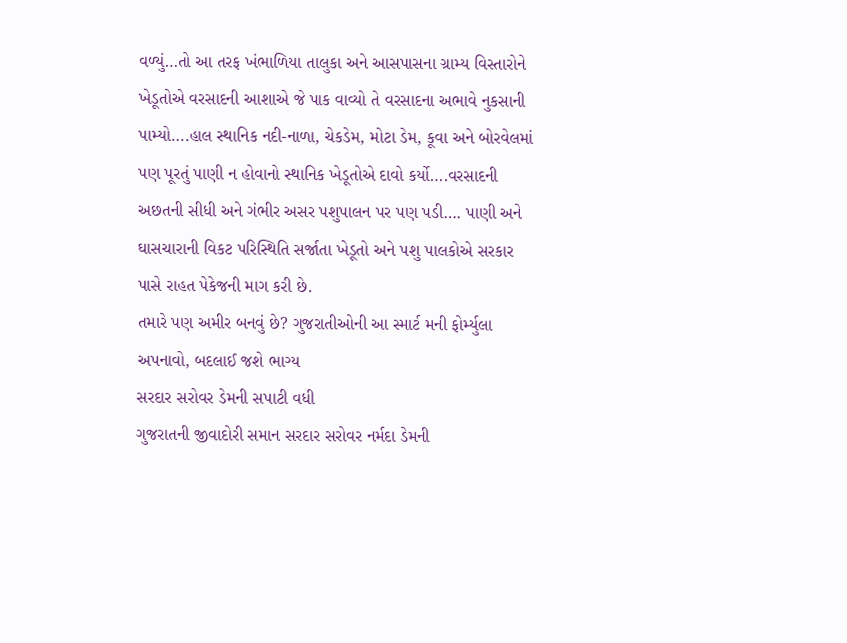વળ્યું…તો આ તરફ ખંભાળિયા તાલુકા અને આસપાસના ગ્રામ્ય વિસ્તારોને ખેડૂતોએ વરસાદની આશાએ જે પાક વાવ્યો તે વરસાદના અભાવે નુકસાની પામ્યો….હાલ સ્થાનિક નદી-નાળા, ચેકડેમ, મોટા ડેમ, કૂવા અને બોરવેલમાં પણ પૂરતું પાણી ન હોવાનો સ્થાનિક ખેડૂતોએ દાવો કર્યો….વરસાદની અછતની સીધી અને ગંભીર અસર પશુપાલન પર પણ પડી…. પાણી અને ઘાસચારાની વિકટ પરિસ્થિતિ સર્જાતા ખેડૂતો અને પશુ પાલકોએ સરકાર પાસે રાહત પેકેજની માગ કરી છે.
તમારે પણ અમીર બનવું છે? ગુજરાતીઓની આ સ્માર્ટ મની ફોર્મ્યુલા અપનાવો, બદલાઈ જશે ભાગ્ય
સરદાર સરોવર ડેમની સપાટી વધી
ગુજરાતની જીવાદોરી સમાન સરદાર સરોવર નર્મદા ડેમની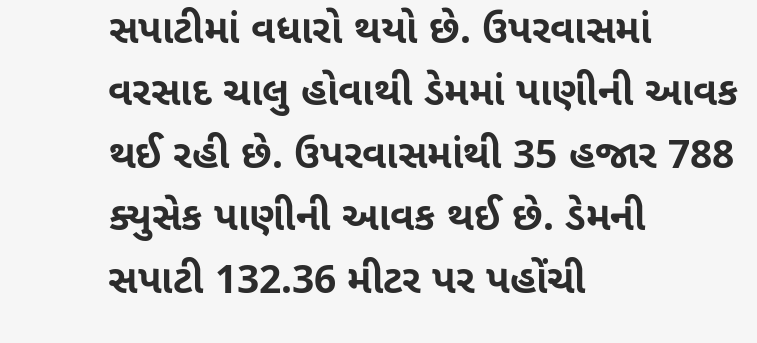સપાટીમાં વધારો થયો છે. ઉપરવાસમાં વરસાદ ચાલુ હોવાથી ડેમમાં પાણીની આવક થઈ રહી છે. ઉપરવાસમાંથી 35 હજાર 788 ક્યુસેક પાણીની આવક થઈ છે. ડેમની સપાટી 132.36 મીટર પર પહોંચી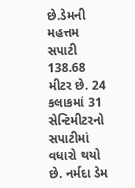છે.ડેમની મહત્તમ સપાટી 138.68 મીટર છે. 24 કલાકમાં 31 સેન્ટિમીટરનો સપાટીમાં વધારો થયો છે. નર્મદા ડેમ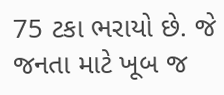75 ટકા ભરાયો છે. જે જનતા માટે ખૂબ જ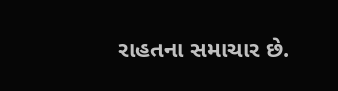રાહતના સમાચાર છે.